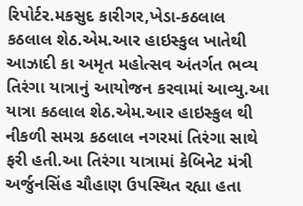રિપોર્ટર.મકસુદ કારીગર,ખેડા-કઠલાલ
કઠલાલ શેઠ.એમ.આર હાઇસ્કુલ ખાતેથી આઝાદી કા અમૃત મહોત્સવ અંતર્ગત ભવ્ય તિરંગા યાત્રાનું આયોજન કરવામાં આવ્યુ.આ યાત્રા કઠલાલ શેઠ.એમ.આર હાઇસ્કુલ થી નીકળી સમગ્ર કઠલાલ નગરમાં તિરંગા સાથે ફરી હતી.આ તિરંગા યાત્રામાં કેબિનેટ મંત્રી અર્જુનસિંહ ચૌહાણ ઉપસ્થિત રહ્યા હતા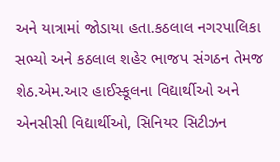અને યાત્રામાં જોડાયા હતા.કઠલાલ નગરપાલિકા સભ્યો અને કઠલાલ શહેર ભાજપ સંગઠન તેમજ શેઠ.એમ.આર હાઈસ્કૂલના વિદ્યાર્થીઓ અને એનસીસી વિદ્યાર્થીઓ, સિનિયર સિટીઝન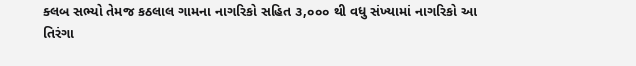ક્લબ સભ્યો તેમજ કઠલાલ ગામના નાગરિકો સહિત ૩,૦૦૦ થી વધુ સંખ્યામાં નાગરિકો આ તિરંગા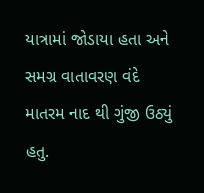યાત્રામાં જોડાયા હતા અને સમગ્ર વાતાવરણ વંદે માતરમ નાદ થી ગુંજી ઉઠ્યું હતુ.